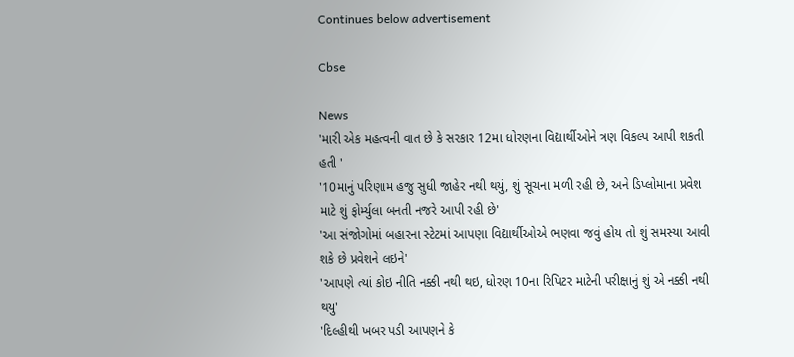Continues below advertisement

Cbse

News
'મારી એક મહત્વની વાત છે કે સરકાર 12મા ધોરણના વિદ્યાર્થીઓને ત્રણ વિકલ્પ આપી શકતી હતી '
'10માનું પરિણામ હજુ સુધી જાહેર નથી થયું, શું સૂચના મળી રહી છે, અને ડિપ્લોમાના પ્રવેશ માટે શું ફોર્મ્યુલા બનતી નજરે આપી રહી છે'
'આ સંજોગોમાં બહારના સ્ટેટમાં આપણા વિદ્યાર્થીઓએ ભણવા જવું હોય તો શું સમસ્યા આવી શકે છે પ્રવેશને લઇને'
'આપણે ત્યાં કોઇ નીતિ નક્કી નથી થઇ, ધોરણ 10ના રિપિટર માટેની પરીક્ષાનું શું એ નક્કી નથી થયુ'
'દિલ્હીથી ખબર પડી આપણને કે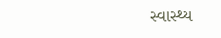સ્વાસ્થ્ય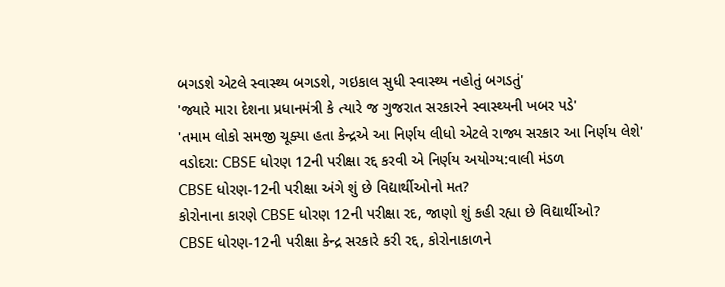બગડશે એટલે સ્વાસ્થ્ય બગડશે, ગઇકાલ સુધી સ્વાસ્થ્ય નહોતું બગડતું'
'જ્યારે મારા દેશના પ્રધાનમંત્રી કે ત્યારે જ ગુજરાત સરકારને સ્વાસ્થ્યની ખબર પડે'
'તમામ લોકો સમજી ચૂક્યા હતા કેન્દ્રએ આ નિર્ણય લીધો એટલે રાજ્ય સરકાર આ નિર્ણય લેશે'
વડોદરા: CBSE ધોરણ 12ની પરીક્ષા રદ્દ કરવી એ નિર્ણય અયોગ્ય:વાલી મંડળ
CBSE ધોરણ-12ની પરીક્ષા અંગે શું છે વિદ્યાર્થીઓનો મત?
કોરોનાના કારણે CBSE ધોરણ 12ની પરીક્ષા રદ, જાણો શું કહી રહ્યા છે વિદ્યાર્થીઓ?
CBSE ધોરણ-12ની પરીક્ષા કેન્દ્ર સરકારે કરી રદ્દ, કોરોનાકાળને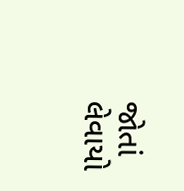જોતાં લેવાયો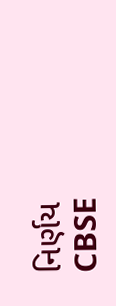નિર્ણય
CBSE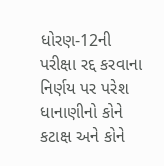ધોરણ-12ની પરીક્ષા રદ્દ કરવાના નિર્ણય પર પરેશ ધાનાણીનો કોને કટાક્ષ અને કોને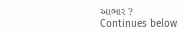આભાર ?
Continues below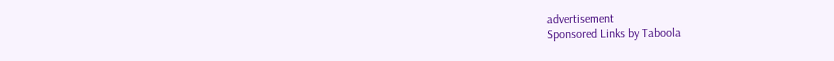advertisement
Sponsored Links by Taboola